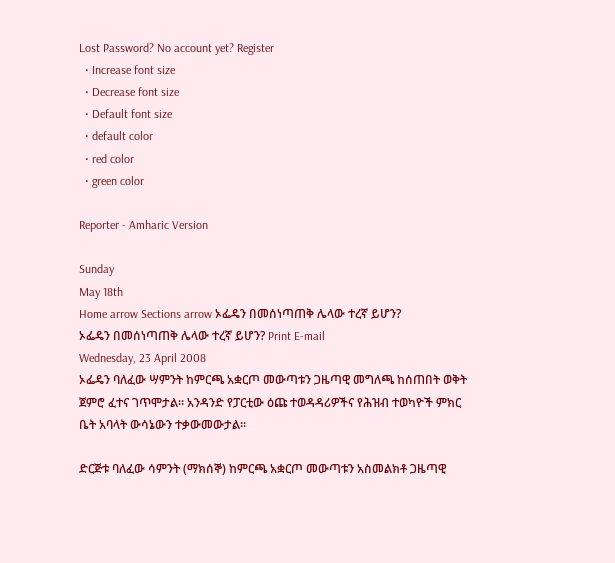Lost Password? No account yet? Register
  • Increase font size
  • Decrease font size
  • Default font size
  • default color
  • red color
  • green color

Reporter - Amharic Version

Sunday
May 18th
Home arrow Sections arrow ኦፌዴን በመሰነጣጠቅ ሌላው ተረኛ ይሆን?
ኦፌዴን በመሰነጣጠቅ ሌላው ተረኛ ይሆን? Print E-mail
Wednesday, 23 April 2008
ኦፌዴን ባለፈው ሣምንት ከምርጫ አቋርጦ መውጣቱን ጋዜጣዊ መግለጫ ከሰጠበት ወቅት ጀምሮ ፈተና ገጥሞታል፡፡ አንዳንድ የፓርቲው ዕጩ ተወዳዳሪዎችና የሕዝብ ተወካዮች ምክር ቤት አባላት ውሳኔውን ተቃውመውታል፡፡

ድርጅቱ ባለፈው ሳምንት (ማክሰኞ) ከምርጫ አቋርጦ መውጣቱን አስመልክቶ ጋዜጣዊ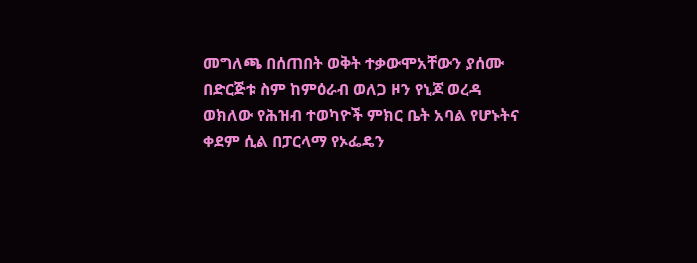መግለጫ በሰጠበት ወቅት ተቃውሞአቸውን ያሰሙ በድርጅቱ ስም ከምዕራብ ወለጋ ዞን የኒጆ ወረዳ ወክለው የሕዝብ ተወካዮች ምክር ቤት አባል የሆኑትና ቀደም ሲል በፓርላማ የኦፌዴን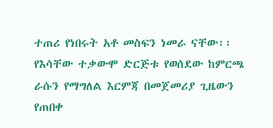ተጠሪ የነበሩት አቶ መስፍን ነመራ ናቸው፡፡ የእሳቸው ተቃውሞ ድርጅቱ የወሰደው ከምርጫ ራሱን የማግለል እርምጃ በመጀመሪያ ጊዜውን የጠበቀ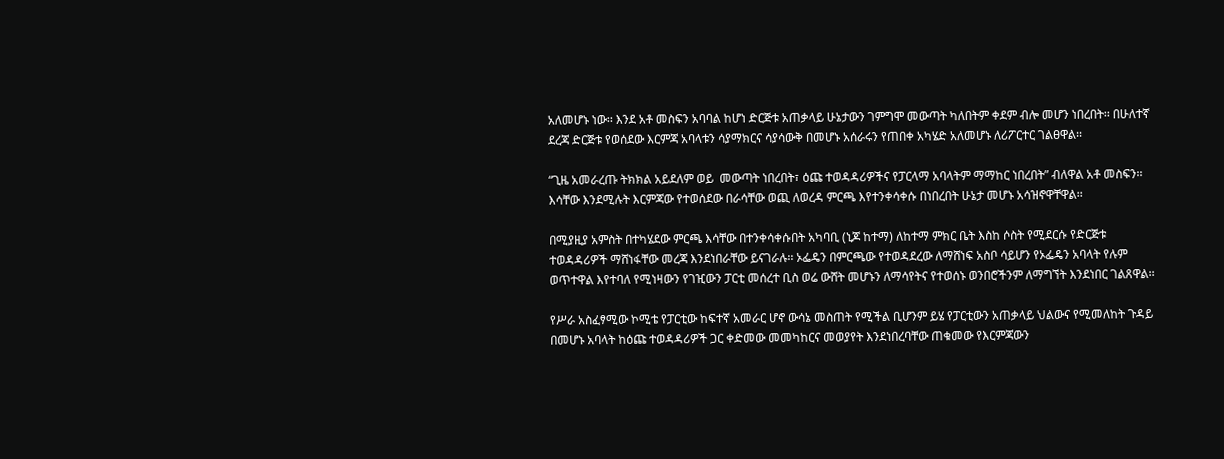አለመሆኑ ነው፡፡ እንደ አቶ መስፍን አባባል ከሆነ ድርጅቱ አጠቃላይ ሁኔታውን ገምግሞ መውጣት ካለበትም ቀደም ብሎ መሆን ነበረበት፡፡ በሁለተኛ ደረጃ ድርጅቱ የወሰደው እርምጃ አባላቱን ሳያማክርና ሳያሳውቅ በመሆኑ አሰራሩን የጠበቀ አካሄድ አለመሆኑ ለሪፖርተር ገልፀዋል፡፡

“ጊዜ አመራረጡ ትክክል አይደለም ወይ  መውጣት ነበረበት፣ ዕጩ ተወዳዳሪዎችና የፓርላማ አባላትም ማማከር ነበረበት” ብለዋል አቶ መስፍን፡፡ እሳቸው እንደሚሉት እርምጃው የተወሰደው በራሳቸው ወጪ ለወረዳ ምርጫ እየተንቀሳቀሱ በነበረበት ሁኔታ መሆኑ አሳዝኖዋቸዋል፡፡

በሚያዚያ አምስት በተካሄደው ምርጫ እሳቸው በተንቀሳቀሱበት አካባቢ (ኒጆ ከተማ) ለከተማ ምክር ቤት እስከ ሶስት የሚደርሱ የድርጅቱ ተወዳዳሪዎች ማሸነፋቸው መረጃ እንደነበራቸው ይናገራሉ፡፡ ኦፌዴን በምርጫው የተወዳደረው ለማሸነፍ አስቦ ሳይሆን የኦፌዴን አባላት የሉም ወጥተዋል እየተባለ የሚነዛውን የገዢውን ፓርቲ መሰረተ ቢስ ወሬ ውሸት መሆኑን ለማሳየትና የተወሰኑ ወንበሮችንም ለማግኘት እንደነበር ገልጸዋል፡፡

የሥራ አስፈፃሚው ኮሚቴ የፓርቲው ከፍተኛ አመራር ሆኖ ውሳኔ መስጠት የሚችል ቢሆንም ይሄ የፓርቲውን አጠቃላይ ህልውና የሚመለከት ጉዳይ በመሆኑ አባላት ከዕጩ ተወዳዳሪዎች ጋር ቀድመው መመካከርና መወያየት እንደነበረባቸው ጠቁመው የእርምጃውን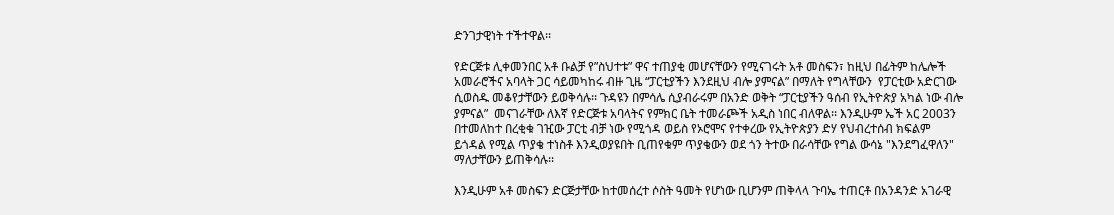ድንገታዊነት ተችተዋል፡፡

የድርጅቱ ሊቀመንበር አቶ ቡልቻ የ”ስህተቱ” ዋና ተጠያቂ መሆናቸውን የሚናገሩት አቶ መስፍን፣ ከዚህ በፊትም ከሌሎች አመራሮችና አባላት ጋር ሳይመካከሩ ብዙ ጊዜ “ፓርቲያችን እንደዚህ ብሎ ያምናል” በማለት የግላቸውን  የፓርቲው አድርገው ሲወስዱ መቆየታቸውን ይወቅሳሉ፡፡ ጉዳዩን በምሳሌ ሲያብራሩም በአንድ ወቅት “ፓርቲያችን ዓሰብ የኢትዮጵያ አካል ነው ብሎ ያምናል”  መናገራቸው ለእኛ የድርጅቱ አባላትና የምክር ቤት ተመራጮች አዲስ ነበር ብለዋል፡፡ እንዲሁም ኤች አር 2003ን በተመለከተ በረቂቁ ገዢው ፓርቲ ብቻ ነው የሚጎዳ ወይስ የኦሮሞና የተቀረው የኢትዮጵያን ድሃ የህብረተሰብ ክፍልም ይጎዳል የሚል ጥያቄ ተነስቶ እንዲወያዩበት ቢጠየቁም ጥያቄውን ወደ ጎን ትተው በራሳቸው የግል ውሳኔ "እንደግፈዋለን" ማለታቸውን ይጠቅሳሉ፡፡

እንዲሁም አቶ መስፍን ድርጅታቸው ከተመሰረተ ሶስት ዓመት የሆነው ቢሆንም ጠቅላላ ጉባኤ ተጠርቶ በአንዳንድ አገራዊ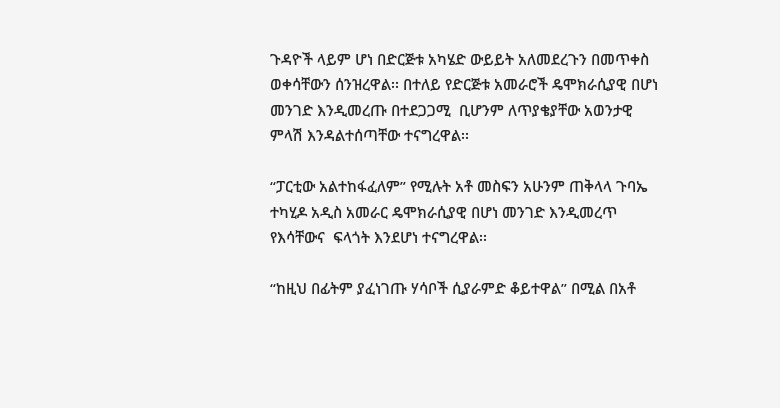ጉዳዮች ላይም ሆነ በድርጅቱ አካሄድ ውይይት አለመደረጉን በመጥቀስ ወቀሳቸውን ሰንዝረዋል፡፡ በተለይ የድርጅቱ አመራሮች ዴሞክራሲያዊ በሆነ መንገድ እንዲመረጡ በተደጋጋሚ  ቢሆንም ለጥያቄያቸው አወንታዊ ምላሽ እንዳልተሰጣቸው ተናግረዋል፡፡

“ፓርቲው አልተከፋፈለም” የሚሉት አቶ መስፍን አሁንም ጠቅላላ ጉባኤ ተካሂዶ አዲስ አመራር ዴሞክራሲያዊ በሆነ መንገድ እንዲመረጥ የእሳቸውና  ፍላጎት እንደሆነ ተናግረዋል፡፡

“ከዚህ በፊትም ያፈነገጡ ሃሳቦች ሲያራምድ ቆይተዋል” በሚል በአቶ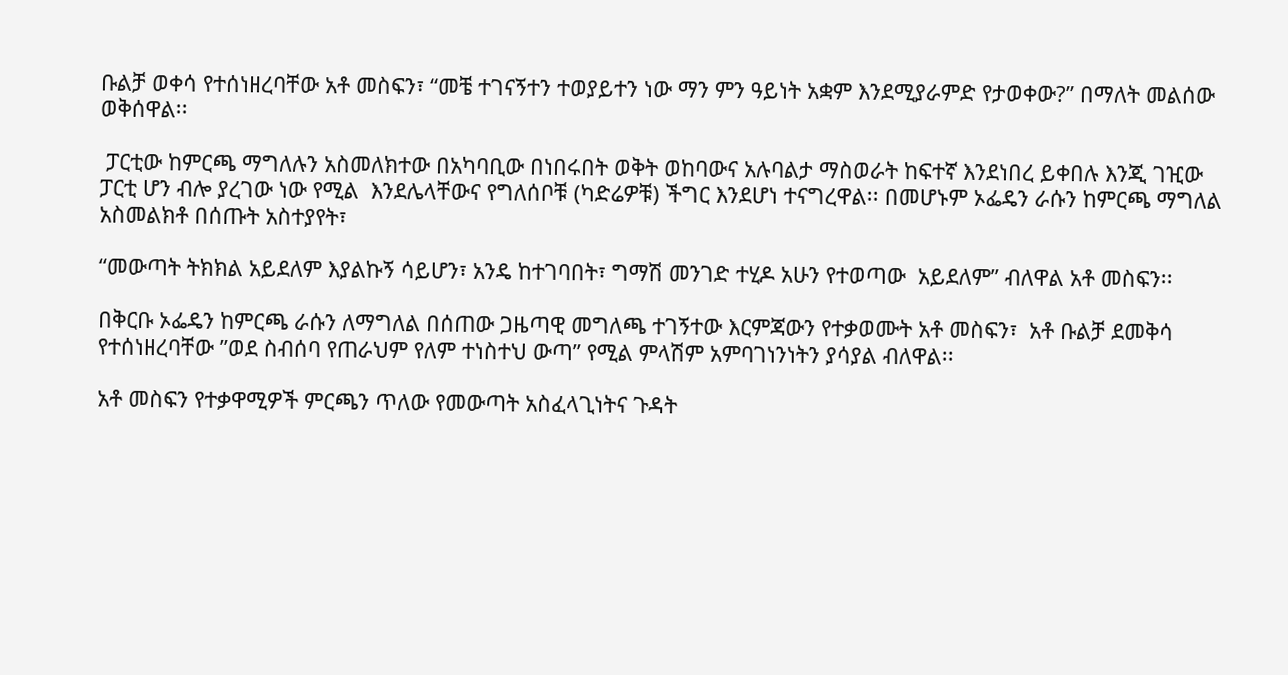ቡልቻ ወቀሳ የተሰነዘረባቸው አቶ መስፍን፣ “መቼ ተገናኝተን ተወያይተን ነው ማን ምን ዓይነት አቋም እንደሚያራምድ የታወቀው?” በማለት መልሰው ወቅሰዋል፡፡

 ፓርቲው ከምርጫ ማግለሉን አስመለክተው በአካባቢው በነበሩበት ወቅት ወከባውና አሉባልታ ማስወራት ከፍተኛ እንደነበረ ይቀበሉ እንጂ ገዢው ፓርቲ ሆን ብሎ ያረገው ነው የሚል  እንደሌላቸውና የግለሰቦቹ (ካድሬዎቹ) ችግር እንደሆነ ተናግረዋል፡፡ በመሆኑም ኦፌዴን ራሱን ከምርጫ ማግለል አስመልክቶ በሰጡት አስተያየት፣

“መውጣት ትክክል አይደለም እያልኩኝ ሳይሆን፣ አንዴ ከተገባበት፣ ግማሽ መንገድ ተሂዶ አሁን የተወጣው  አይደለም” ብለዋል አቶ መስፍን፡፡

በቅርቡ ኦፌዴን ከምርጫ ራሱን ለማግለል በሰጠው ጋዜጣዊ መግለጫ ተገኝተው እርምጃውን የተቃወሙት አቶ መስፍን፣  አቶ ቡልቻ ደመቅሳ የተሰነዘረባቸው ”ወደ ስብሰባ የጠራህም የለም ተነስተህ ውጣ” የሚል ምላሽም አምባገነንነትን ያሳያል ብለዋል፡፡

አቶ መስፍን የተቃዋሚዎች ምርጫን ጥለው የመውጣት አስፈላጊነትና ጉዳት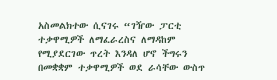አስመልክተው ሲናገሩ “ገዥው ፓርቲ ተቃዋሚዎች ለማፈራረስና ለማዳከም የሚያደርገው ጥረት እንዳለ ሆኖ ችግሩን በመቋቋም ተቃዋሚዎች ወደ ራሳቸው ውስጥ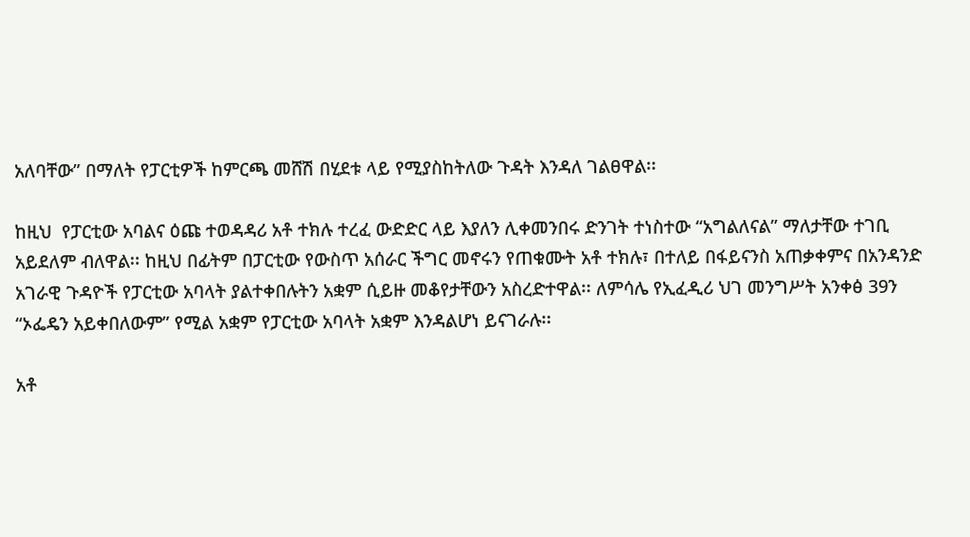አለባቸው” በማለት የፓርቲዎች ከምርጫ መሸሽ በሂደቱ ላይ የሚያስከትለው ጉዳት እንዳለ ገልፀዋል፡፡

ከዚህ  የፓርቲው አባልና ዕጩ ተወዳዳሪ አቶ ተክሉ ተረፈ ውድድር ላይ እያለን ሊቀመንበሩ ድንገት ተነስተው “አግልለናል” ማለታቸው ተገቢ አይደለም ብለዋል፡፡ ከዚህ በፊትም በፓርቲው የውስጥ አሰራር ችግር መኖሩን የጠቁሙት አቶ ተክሉ፣ በተለይ በፋይናንስ አጠቃቀምና በአንዳንድ አገራዊ ጉዳዮች የፓርቲው አባላት ያልተቀበሉትን አቋም ሲይዙ መቆየታቸውን አስረድተዋል፡፡ ለምሳሌ የኢፈዲሪ ህገ መንግሥት አንቀፅ 39ን “ኦፌዴን አይቀበለውም” የሚል አቋም የፓርቲው አባላት አቋም እንዳልሆነ ይናገራሉ፡፡

አቶ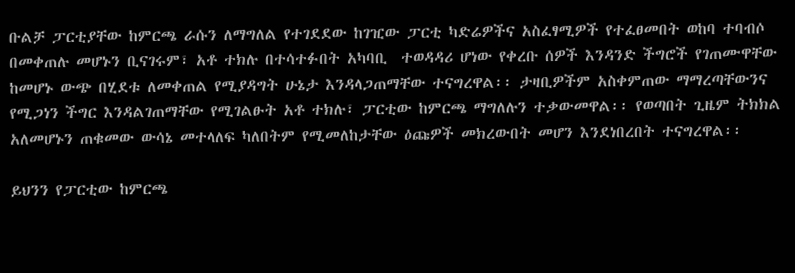ቡልቻ ፓርቲያቸው ከምርጫ ራሱን ለማግለል የተገደደው ከገዢው ፓርቲ ካድሬዎችና አስፈፃሚዎች የተፈፀመበት ወከባ ተባብሶ በመቀጠሉ መሆኑን ቢናገሩም፣ አቶ ተክሉ በተሳተፉበት አካባቢ  ተወዳዳሪ ሆነው የቀረቡ ሰዎች እንዳንድ ችግሮች የገጠሙዋቸው ከመሆኑ ውጭ በሂደቱ ለመቀጠል የሚያዳግት ሁኔታ እንዳላጋጠማቸው ተናግረዋል፡፡ ታዛቢዎችም አስቀምጠው ማማረጣቸውንና የሚጋነን ችግር እንዳልገጠማቸው የሚገልፁት አቶ ተክሉ፣ ፓርቲው ከምርጫ ማግለሉን ተቃውመዋል፡፡ የወጣበት ጊዜም ትክክል አለመሆኑን ጠቁመው ውሳኔ መተላለፍ ካለበትም የሚመለከታቸው ዕጩዎች መክረውበት መሆን እንደነበረበት ተናግረዋል፡፡

ይህንን የፓርቲው ከምርጫ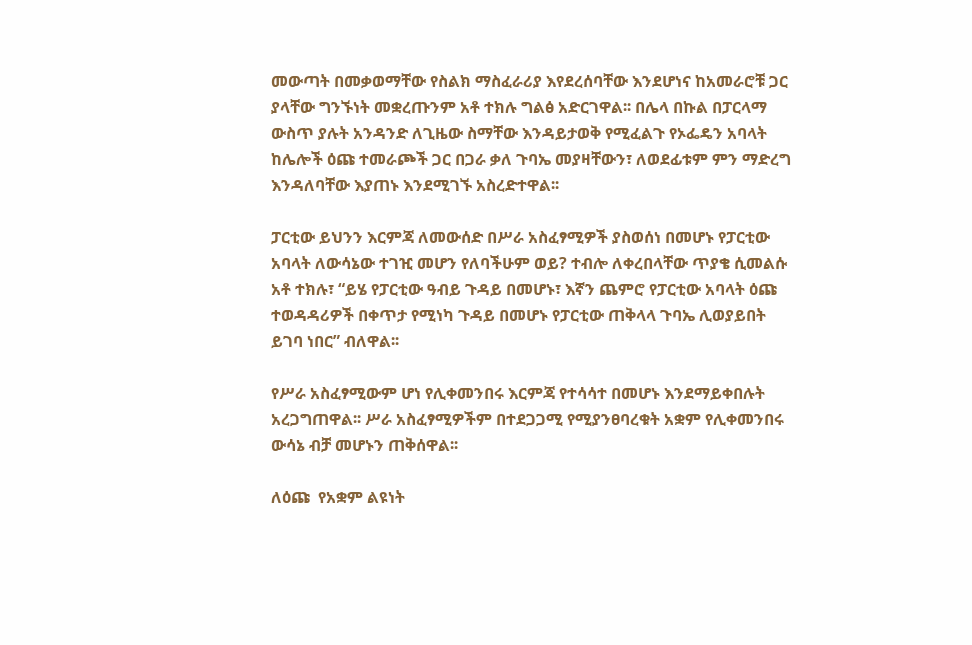መውጣት በመቃወማቸው የስልክ ማስፈራሪያ እየደረሰባቸው እንደሆነና ከአመራሮቹ ጋር ያላቸው ግንኙነት መቋረጡንም አቶ ተክሉ ግልፅ አድርገዋል፡፡ በሌላ በኩል በፓርላማ ውስጥ ያሉት አንዳንድ ለጊዜው ስማቸው እንዳይታወቅ የሚፈልጉ የኦፌዴን አባላት ከሌሎች ዕጩ ተመራጮች ጋር በጋራ ቃለ ጉባኤ መያዛቸውን፣ ለወደፊቱም ምን ማድረግ እንዳለባቸው እያጠኑ እንደሚገኙ አስረድተዋል፡፡

ፓርቲው ይህንን እርምጃ ለመውሰድ በሥራ አስፈፃሚዎች ያስወሰነ በመሆኑ የፓርቲው አባላት ለውሳኔው ተገዢ መሆን የለባችሁም ወይ? ተብሎ ለቀረበላቸው ጥያቄ ሲመልሱ አቶ ተክሉ፣ “ይሄ የፓርቲው ዓብይ ጉዳይ በመሆኑ፣ እኛን ጨምሮ የፓርቲው አባላት ዕጩ ተወዳዳሪዎች በቀጥታ የሚነካ ጉዳይ በመሆኑ የፓርቲው ጠቅላላ ጉባኤ ሊወያይበት ይገባ ነበር” ብለዋል፡፡

የሥራ አስፈፃሚውም ሆነ የሊቀመንበሩ እርምጃ የተሳሳተ በመሆኑ እንደማይቀበሉት አረጋግጠዋል፡፡ ሥራ አስፈፃሚዎችም በተደጋጋሚ የሚያንፀባረቁት አቋም የሊቀመንበሩ ውሳኔ ብቻ መሆኑን ጠቅሰዋል፡፡

ለዕጩ  የአቋም ልዩነት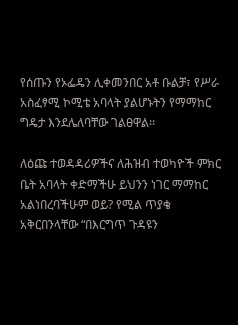የሰጡን የኦፌዴን ሊቀመንበር አቶ ቡልቻ፣ የሥራ አስፈፃሚ ኮሚቴ አባላት ያልሆኑትን የማማከር ግዴታ እንደሌለባቸው ገልፀዋል፡፡

ለዕጩ ተወዳዳሪዎችና ለሕዝብ ተወካዮች ምክር ቤት አባላት ቀድማችሁ ይህንን ነገር ማማከር አልነበረባችሁም ወይ? የሚል ጥያቄ አቅርበንላቸው “በእርግጥ ጉዳዩን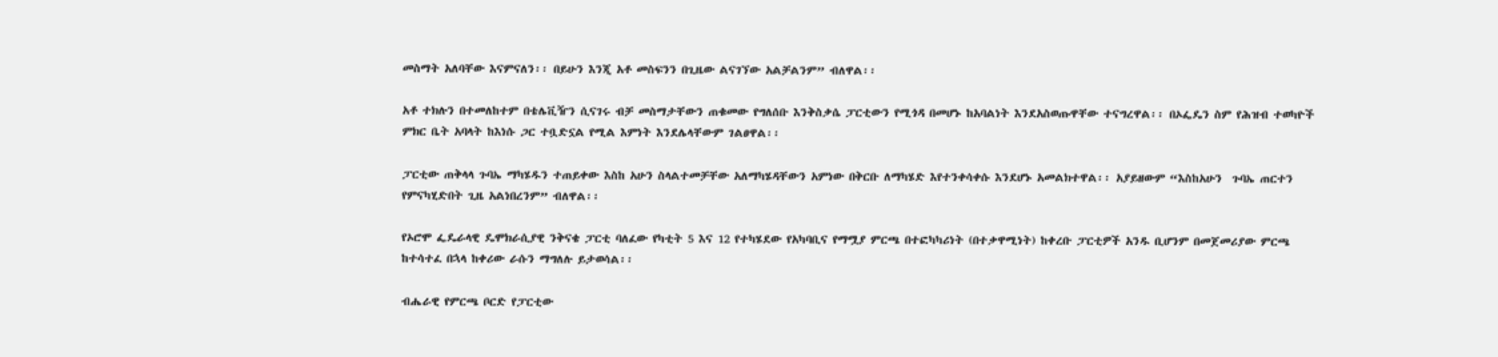መስማት አለባቸው እናምናለን፡፡ በይሁን እንጂ አቶ መስፍንን በጊዜው ልናገኘው አልቻልንም” ብለዋል፡፡

አቶ ተክሉን በተመለከተም በቴሌቪዥን ሲናገሩ ብቻ መስማታቸውን ጠቁመው የግለሰቡ እንቅስቃሴ ፓርቲውን የሚጎዳ በመሆኑ ከአባልነት እንደአስወጡዋቸው ተናግረዋል፡፡ በኦፌዴን ስም የሕዝብ ተወካዮች ምክር ቤት አባላት ከእነሱ ጋር ተቧድኗል የሚል እምነት እንደሌላቸውም ገልፀዋል፡፡

ፓርቲው ጠቅላላ ጉባኤ ማካሄዱን ተጠይቀው እስከ አሁን ስላልተመቻቸው አለማካሄዳቸውን አምነው በቅርቡ ለማካሄድ እየተንቀሳቀሱ እንደሆኑ አመልክተዋል፡፡ አያይዘውም “እስከአሁን  ጉባኤ ጠርተን የምናካሂድበት ጊዜ አልነበረንም” ብለዋል፡፡

የኦሮሞ ፌዴራላዊ ዴሞክራሲያዊ ንቅናቄ ፓርቲ ባለፈው የካቲት 5 እና 12 የተካሄደው የአካባቢና የማሟያ ምርጫ በተፎካካሪነት (በተቃዋሚነት) ከቀረቡ ፓርቲዎች አንዱ ቢሆንም በመጀመሪያው ምርጫ ከተሳተፈ በኋላ ከቀሪው ራሱን ማግለሉ ይታወሳል፡፡

ብሔራዊ የምርጫ ቦርድ የፓርቲው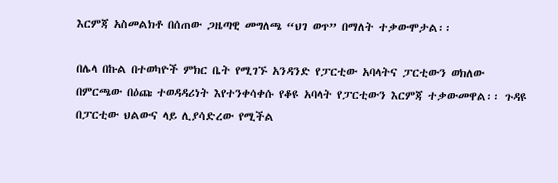እርምጃ አስመልክቶ በሰጠው ጋዜጣዊ መግለጫ “ህገ ወጥ” በማለት ተቃውሞታል፡፡

በሌላ በኩል በተወካዮች ምክር ቤት የሚገኙ አንዳንድ የፓርቲው አባላትና ፓርቲውን ወክለው በምርጫው በዕጩ ተወዳዳሪነት እየተንቀሳቀሱ የቆዩ አባላት የፓርቲውን እርምጃ ተቃውመዋል፡፡ ጉዳዩ በፓርቲው ህልውና ላይ ሊያሳድረው የሚችል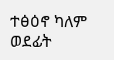ተፅዕኖ ካለም ወደፊት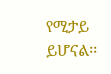የሚታይ ይሆናል፡፡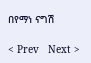በየማነ ናግሽ

< Prev   Next >